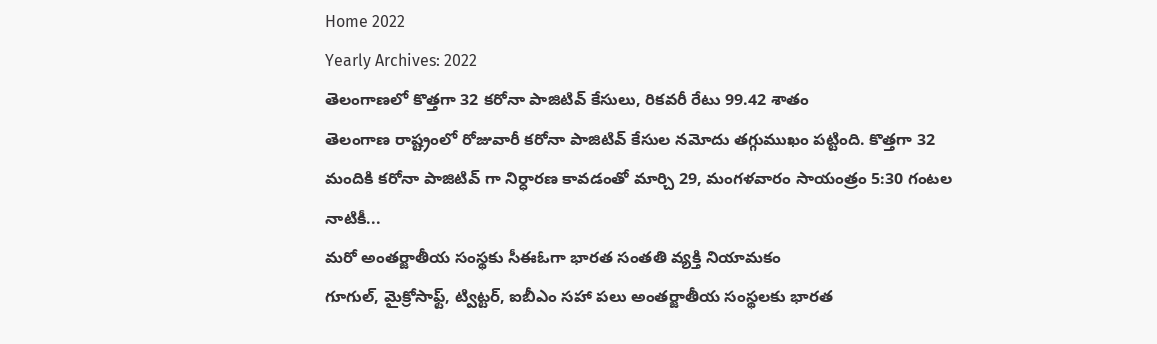Home 2022
Yearly Archives: 2022
తెలంగాణలో కొత్తగా 32 కరోనా పాజిటివ్ కేసులు, రికవరీ రేటు 99.42 శాతం
తెలంగాణ రాష్ట్రంలో రోజువారీ కరోనా పాజిటివ్ కేసుల నమోదు తగ్గుముఖం పట్టింది. కొత్తగా 32 మందికి కరోనా పాజిటివ్ గా నిర్ధారణ కావడంతో మార్చి 29, మంగళవారం సాయంత్రం 5:30 గంటల నాటికీ...
మరో అంతర్జాతీయ సంస్థకు సీఈఓగా భారత సంతతి వ్యక్తి నియామకం
గూగుల్, మైక్రోసాఫ్ట్, ట్విట్టర్, ఐబీఎం సహా పలు అంతర్జాతీయ సంస్థలకు భారత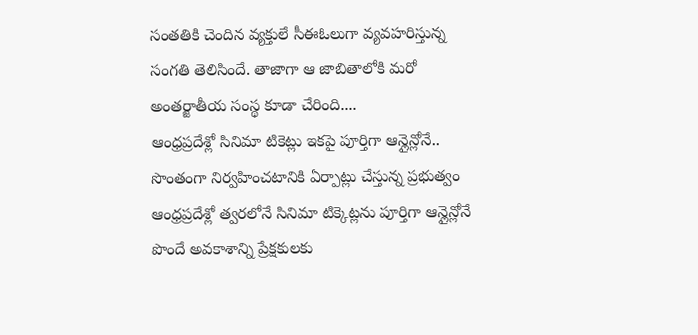సంతతికి చెందిన వ్యక్తులే సీఈఓలుగా వ్యవహరిస్తున్న సంగతి తెలిసిందే. తాజాగా ఆ జాబితాలోకి మరో అంతర్జాతీయ సంస్థ కూడా చేరింది....
ఆంధ్రప్రదేశ్లో సినిమా టికెట్లు ఇకపై పూర్తిగా ఆన్లైన్లోనే.. సొంతంగా నిర్వహించటానికి ఏర్పాట్లు చేస్తున్న ప్రభుత్వం
ఆంధ్రప్రదేశ్లో త్వరలోనే సినిమా టిక్కెట్లను పూర్తిగా ఆన్లైన్లోనే పొందే అవకాశాన్ని ప్రేక్షకులకు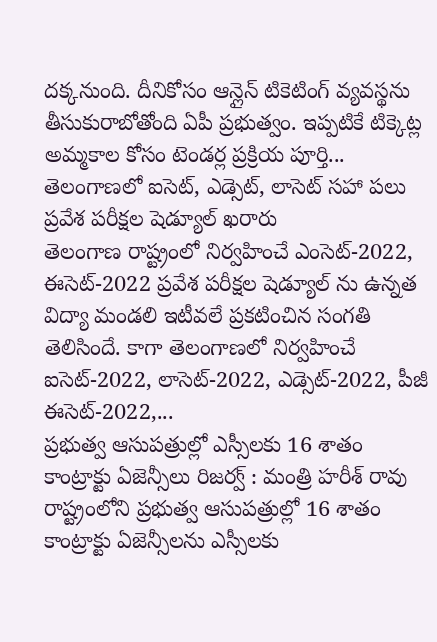దక్కనుంది. దీనికోసం ఆన్లైన్ టికెటింగ్ వ్యవస్థను తీసుకురాబోతోంది ఏపీ ప్రభుత్వం. ఇప్పటికే టిక్కెట్ల అమ్మకాల కోసం టెండర్ల ప్రక్రియ పూర్తి...
తెలంగాణలో ఐసెట్, ఎడ్సెట్, లాసెట్ సహా పలు ప్రవేశ పరీక్షల షెడ్యూల్ ఖరారు
తెలంగాణ రాష్ట్రంలో నిర్వహించే ఎంసెట్-2022, ఈసెట్-2022 ప్రవేశ పరీక్షల షెడ్యూల్ ను ఉన్నత విద్యా మండలి ఇటీవలే ప్రకటించిన సంగతి తెలిసిందే. కాగా తెలంగాణలో నిర్వహించే ఐసెట్-2022, లాసెట్-2022, ఎడ్సెట్-2022, పీజీ ఈసెట్-2022,...
ప్రభుత్వ ఆసుపత్రుల్లో ఎస్సీలకు 16 శాతం కాంట్రాక్టు ఏజెన్సీలు రిజర్వ్ : మంత్రి హరీశ్ రావు
రాష్ట్రంలోని ప్రభుత్వ ఆసుపత్రుల్లో 16 శాతం కాంట్రాక్టు ఏజెన్సీలను ఎస్సీలకు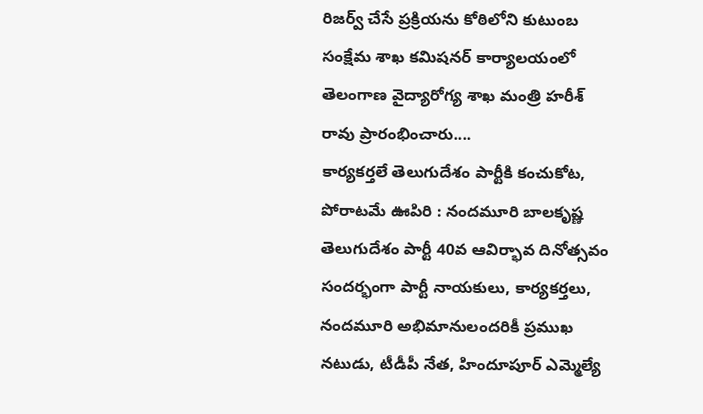రిజర్వ్ చేసే ప్రక్రియను కోఠిలోని కుటుంబ సంక్షేమ శాఖ కమిషనర్ కార్యాలయంలో తెలంగాణ వైద్యారోగ్య శాఖ మంత్రి హరీశ్ రావు ప్రారంభించారు....
కార్యకర్తలే తెలుగుదేశం పార్టీకి కంచుకోట, పోరాటమే ఊపిరి : నందమూరి బాలకృష్ణ
తెలుగుదేశం పార్టీ 40వ ఆవిర్భావ దినోత్సవం సందర్భంగా పార్టీ నాయకులు, కార్యకర్తలు, నందమూరి అభిమానులందరికీ ప్రముఖ నటుడు, టీడీపీ నేత, హిందూపూర్ ఎమ్మెల్యే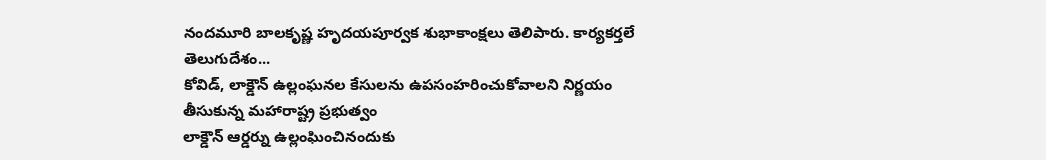నందమూరి బాలకృష్ణ హృదయపూర్వక శుభాకాంక్షలు తెలిపారు. కార్యకర్తలే తెలుగుదేశం...
కోవిడ్, లాక్డౌన్ ఉల్లంఘనల కేసులను ఉపసంహరించుకోవాలని నిర్ణయం తీసుకున్న మహారాష్ట్ర ప్రభుత్వం
లాక్డౌన్ ఆర్డర్ను ఉల్లంఘించినందుకు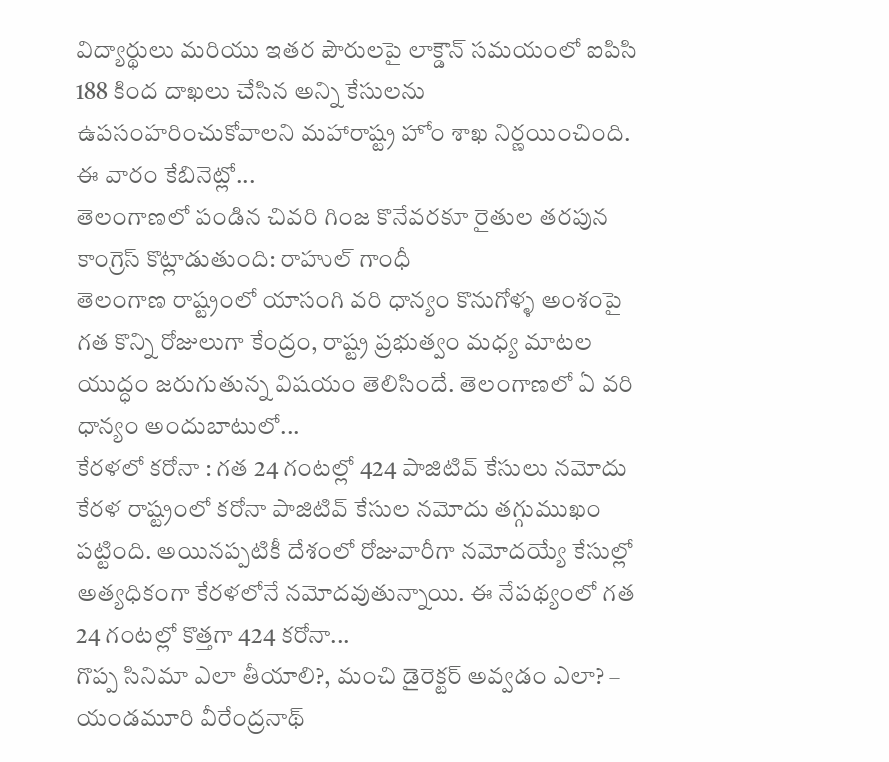విద్యార్థులు మరియు ఇతర పౌరులపై లాక్డౌన్ సమయంలో ఐపిసి 188 కింద దాఖలు చేసిన అన్ని కేసులను ఉపసంహరించుకోవాలని మహారాష్ట్ర హోం శాఖ నిర్ణయించింది. ఈ వారం కేబినెట్లో...
తెలంగాణలో పండిన చివరి గింజ కొనేవరకూ రైతుల తరపున కాంగ్రెస్ కొట్లాడుతుంది: రాహుల్ గాంధీ
తెలంగాణ రాష్ట్రంలో యాసంగి వరి ధాన్యం కొనుగోళ్ళ అంశంపై గత కొన్ని రోజులుగా కేంద్రం, రాష్ట్ర ప్రభుత్వం మధ్య మాటల యుద్ధం జరుగుతున్న విషయం తెలిసిందే. తెలంగాణలో ఏ వరి ధాన్యం అందుబాటులో...
కేరళలో కరోనా : గత 24 గంటల్లో 424 పాజిటివ్ కేసులు నమోదు
కేరళ రాష్ట్రంలో కరోనా పాజిటివ్ కేసుల నమోదు తగ్గుముఖం పట్టింది. అయినప్పటికీ దేశంలో రోజువారీగా నమోదయ్యే కేసుల్లో అత్యధికంగా కేరళలోనే నమోదవుతున్నాయి. ఈ నేపథ్యంలో గత 24 గంటల్లో కొత్తగా 424 కరోనా...
గొప్ప సినిమా ఎలా తీయాలి?, మంచి డైరెక్టర్ అవ్వడం ఎలా? – యండమూరి వీరేంద్రనాథ్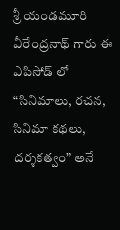శ్రీ యండమూరి వీరేంద్రనాథ్ గారు ఈ ఎపిసోడ్ లో “సినిమాలు, రచన, సినిమా కథలు, దర్శకత్వం” అనే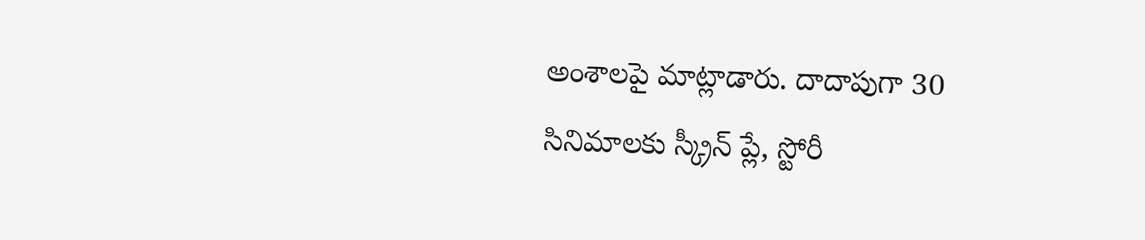అంశాలపై మాట్లాడారు. దాదాపుగా 30 సినిమాలకు స్క్రీన్ ప్లే, స్టోరీ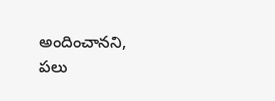అందించానని, పలు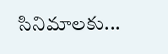సినిమాలకు...